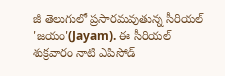జీ తెలుగులో ప్రసారమవుతున్న సీరియల్ 'జయం'(Jayam). ఈ సీరియల్ శుక్రవారం నాటి ఎపిసోడ్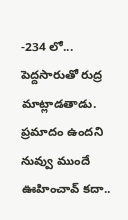-234 లో... పెద్దసారుతో రుద్ర మాట్లాడతాడు. ప్రమాదం ఉందని నువ్వు ముందే ఊహించావ్ కదా..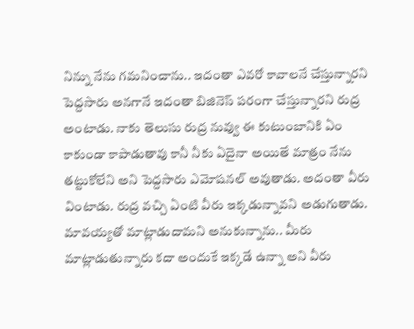నిన్ను నేను గమనించాను.. ఇదంతా ఎవరో కావాలనే చేస్తున్నారని పెద్దసారు అనగానే ఇదంతా బిజినెస్ పరంగా చేస్తున్నారని రుద్ర అంటాడు. నాకు తెలుసు రుద్ర నువ్వు ఈ కుటుంబానికి ఏం కాకుండా కాపాడుతావు కానీ నీకు ఏదైనా అయితే మాత్రం నేను తట్టుకోలేని అని పెద్దసారు ఎమోషనల్ అవుతాడు. అదంతా వీరు వింటాడు. రుద్ర వచ్చి ఏంటి వీరు ఇక్కడున్నావని అడుగుతాడు.
మావయ్యతో మాట్లాడుదామని అనుకున్నాను.. మీరు మాట్లాడుతున్నారు కదా అందుకే ఇక్కడే ఉన్నా అని వీరు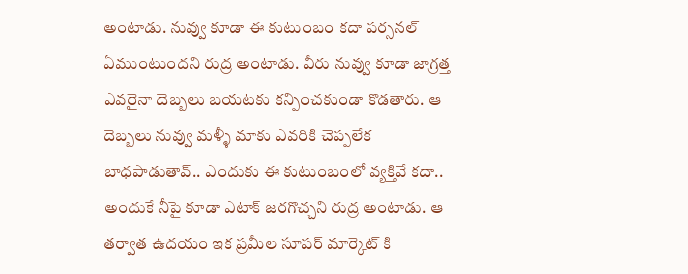అంటాడు. నువ్వు కూడా ఈ కుటుంబం కదా పర్సనల్ ఏముంటుందని రుద్ర అంటాడు. వీరు నువ్వు కూడా జాగ్రత్త ఎవరైనా దెబ్బలు బయటకు కన్పించకుండా కొడతారు. ఆ దెబ్బలు నువ్వు మళ్ళీ మాకు ఎవరికి చెప్పలేక బాధపాడుతావ్.. ఎందుకు ఈ కుటుంబంలో వ్యక్తివే కదా.. అందుకే నీపై కూడా ఎటాక్ జరగొచ్చని రుద్ర అంటాడు. ఆ తర్వాత ఉదయం ఇక ప్రమీల సూపర్ మార్కెట్ కి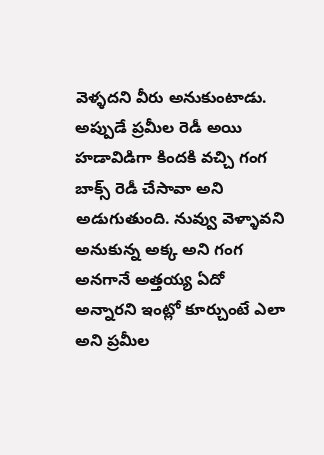వెళ్ళదని వీరు అనుకుంటాడు. అప్పుడే ప్రమీల రెడీ అయి హడావిడిగా కిందకి వచ్చి గంగ బాక్స్ రెడీ చేసావా అని అడుగుతుంది. నువ్వు వెళ్ళావని అనుకున్న అక్క అని గంగ అనగానే అత్తయ్య ఏదో అన్నారని ఇంట్లో కూర్చుంటే ఎలా అని ప్రమీల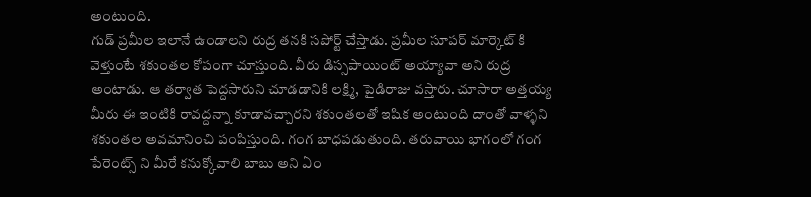అంటుంది.
గుడ్ ప్రమీల ఇలానే ఉండాలని రుద్ర తనకి సపోర్ట్ చేస్తాడు. ప్రమీల సూపర్ మార్కెట్ కి వెళ్తుంటే శకుంతల కోపంగా చూస్తుంది. వీరు డిస్సపాయింట్ అయ్యావా అని రుద్ర అంటాడు. ఆ తర్వాత పెద్దసారుని చూడడానికి లక్ష్మి, పైడిరాజు వస్తారు. చూసారా అత్తయ్య మీరు ఈ ఇంటికి రావద్దన్నా కూడావచ్చారని శకుంతలతో ఇషిక అంటుంది దాంతో వాళ్ళని శకుంతల అవమానించి పంపిస్తుంది. గంగ బాధపడుతుంది. తరువాయి భాగంలో గంగ పేరెంట్స్ ని మీరే కనుక్కోవాలి బాబు అని ఏం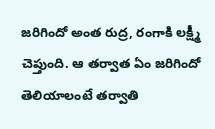జరిగిందో అంత రుద్ర, రంగాకి లక్ష్మీ చెప్తుంది. ఆ తర్వాత ఏం జరిగిందో తెలియాలంటే తర్వాతి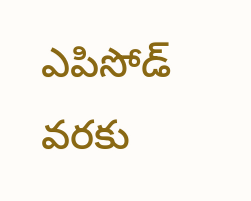ఎపిసోడ్ వరకు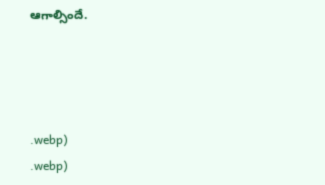ఆగాల్సిందే.




.webp)
.webp)